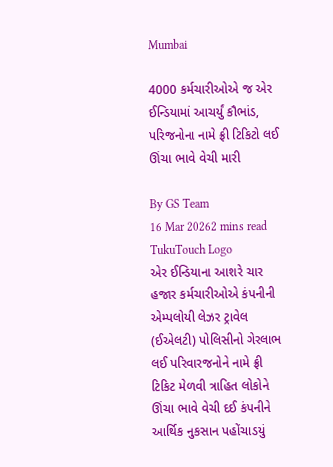Mumbai

4000 કર્મચારીઓએ જ એર ઈન્ડિયામાં આચર્યું કૌભાંડ, પરિજનોના નામે ફ્રી ટિકિટો લઈ ઊંચા ભાવે વેચી મારી

By GS Team
16 Mar 20262 mins read
TukuTouch Logo
એર ઈન્ડિયાના આશરે ચાર હજાર કર્મચારીઓએ કંપનીની એમ્પલોયી લેઝર ટ્રાવેલ (ઈએલટી) પોલિસીનો ગેરલાભ લઈ પરિવારજનોને નામે ફ્રી ટિકિટ મેળવી ત્રાહિત લોકોને ઊંચા ભાવે વેચી દઈ કંપનીને આર્થિક નુકસાન પહોંચાડયું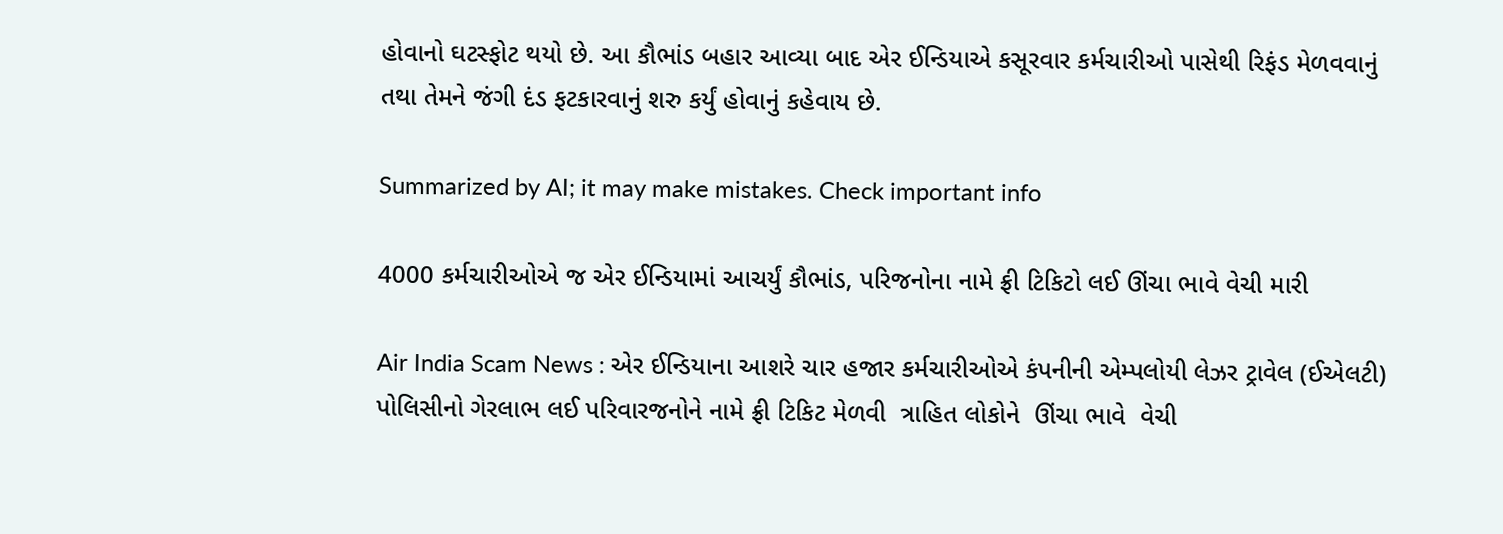હોવાનો ઘટસ્ફોટ થયો છે. આ કૌભાંડ બહાર આવ્યા બાદ એર ઈન્ડિયાએ કસૂરવાર કર્મચારીઓ પાસેથી રિફંડ મેળવવાનું તથા તેમને જંગી દંડ ફટકારવાનું શરુ કર્યું હોવાનું કહેવાય છે.

Summarized by AI; it may make mistakes. Check important info

4000 કર્મચારીઓએ જ એર ઈન્ડિયામાં આચર્યું કૌભાંડ, પરિજનોના નામે ફ્રી ટિકિટો લઈ ઊંચા ભાવે વેચી મારી

Air India Scam News : એર ઈન્ડિયાના આશરે ચાર હજાર કર્મચારીઓએ કંપનીની એમ્પલોયી લેઝર ટ્રાવેલ (ઈએલટી)  પોલિસીનો ગેરલાભ લઈ પરિવારજનોને નામે ફ્રી ટિકિટ મેળવી  ત્રાહિત લોકોને  ઊંચા ભાવે  વેચી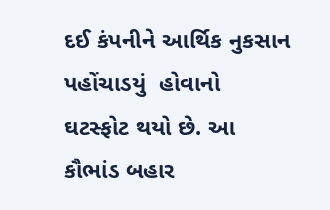દઈ કંપનીને આર્થિક નુકસાન પહોંચાડયું  હોવાનો ઘટસ્ફોટ થયો છે. આ કૌભાંડ બહાર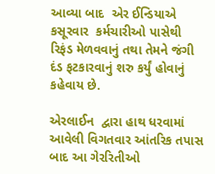આવ્યા બાદ  એર ઈન્ડિયાએ કસૂરવાર  કર્મચારીઓ પાસેથી રિફંડ મેળવવાનું તથા તેમને જંગી  દંડ ફટકારવાનું શરુ કર્યું હોવાનું કહેવાય છે.

એરલાઈન  દ્વારા હાથ ધરવામાં આવેલી વિગતવાર આંતરિક તપાસ બાદ આ ગેરરિતીઓ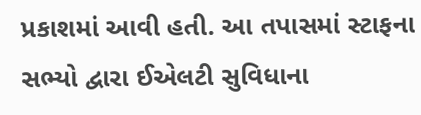પ્રકાશમાં આવી હતી. આ તપાસમાં સ્ટાફના સભ્યો દ્વારા ઈએલટી સુવિધાના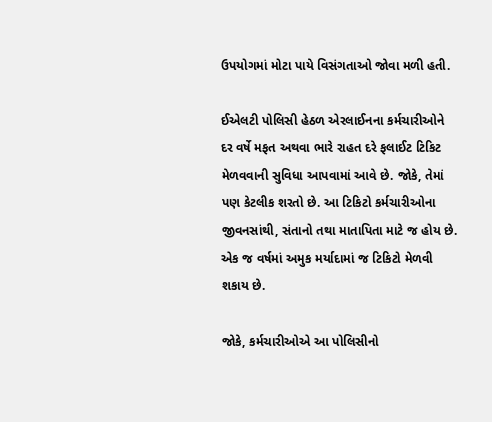ઉપયોગમાં મોટા પાયે વિસંગતાઓ જોવા મળી હતી.

ઈએલટી પોલિસી હેઠળ એરલાઈનના કર્મચારીઓને દર વર્ષે મફત અથવા ભારે રાહત દરે ફલાઈટ ટિકિટ મેળવવાની સુવિધા આપવામાં આવે છે. જોકે, તેમાં પણ કેટલીક શરતો છે. આ ટિકિટો કર્મચારીઓના જીવનસાંથી, સંતાનો તથા માતાપિતા માટે જ હોય છે. એક જ વર્ષમાં અમુક મર્યાદામાં જ ટિકિટો મેળવી  શકાય છે.

જોકે, કર્મચારીઓએ આ પોલિસીનો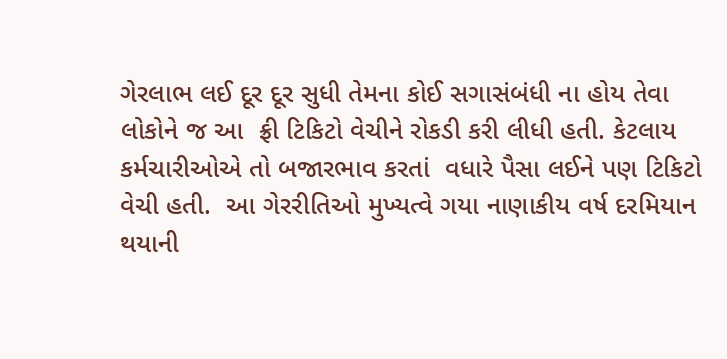ગેરલાભ લઈ દૂર દૂર સુધી તેમના કોઈ સગાસંબંધી ના હોય તેવા  લોકોને જ આ  ફ્રી ટિકિટો વેચીને રોકડી કરી લીધી હતી. કેટલાય કર્મચારીઓએ તો બજારભાવ કરતાં  વધારે પૈસા લઈને પણ ટિકિટો વેચી હતી.  આ ગેરરીતિઓ મુખ્યત્વે ગયા નાણાકીય વર્ષ દરમિયાન થયાની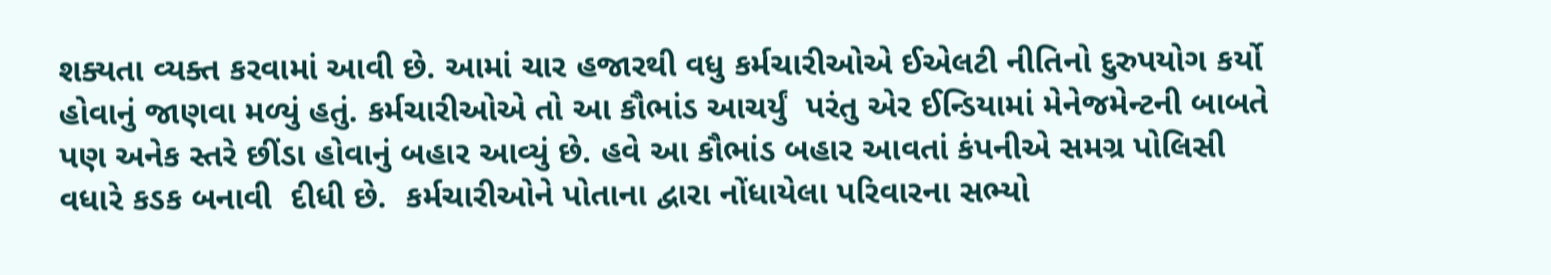શક્યતા વ્યક્ત કરવામાં આવી છે. આમાં ચાર હજારથી વધુ કર્મચારીઓએ ઈએલટી નીતિનો દુરુપયોગ કર્યો હોવાનું જાણવા મળ્યું હતું. કર્મચારીઓએ તો આ કૌભાંડ આચર્યું  પરંતુ એર ઈન્ડિયામાં મેનેજમેન્ટની બાબતે પણ અનેક સ્તરે છીંડા હોવાનું બહાર આવ્યું છે. હવે આ કૌભાંડ બહાર આવતાં કંપનીએ સમગ્ર પોલિસી વધારે કડક બનાવી  દીધી છે.  કર્મચારીઓને પોતાના દ્વારા નોંધાયેલા પરિવારના સભ્યો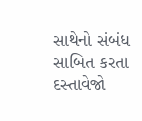સાથેનો સંબંધ સાબિત કરતા દસ્તાવેજો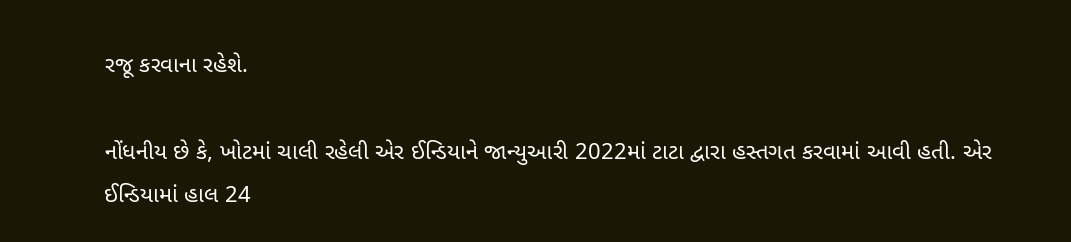રજૂ કરવાના રહેશે.

નોંધનીય છે કે, ખોટમાં ચાલી રહેલી એર ઈન્ડિયાને જાન્યુઆરી 2022માં ટાટા દ્વારા હસ્તગત કરવામાં આવી હતી. એર ઈન્ડિયામાં હાલ 24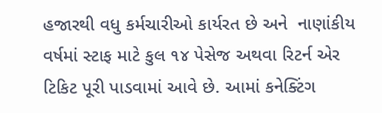હજારથી વધુ કર્મચારીઓ કાર્યરત છે અને  નાણાંકીય વર્ષમાં સ્ટાફ માટે કુલ ૧૪ પેસેજ અથવા રિટર્ન એર ટિકિટ પૂરી પાડવામાં આવે છે. આમાં કનેક્ટિંગ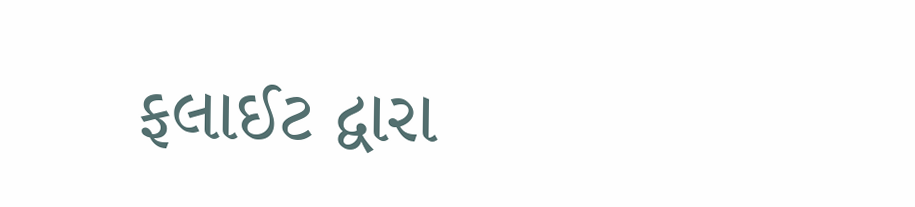ફલાઈટ દ્વારા